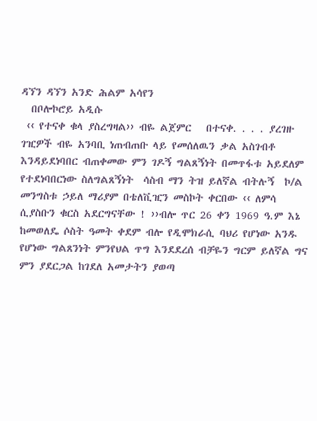ዳኘን ዳኘን አንድ ሕልም አሳየን
  በቦሎኮሮይ አዲሱ
 ‹‹ የተናቀ ቁላ ያስረግዛል›› ብዬ ልጀምር   በተናቀ. . . . ያረገዙ ገዢዎች ብዬ አንባቢ ነጠብጠቡ ላይ የመሰለዉን ቃል አስገብቶ እንዳይደነባበር ብጠቀመው ምን ገዶኝ ግልጸኝነት በመጥፋቱ አይደለም የተደነባበርነው ስለግልጸኝነት  ሳስብ ማን ትዝ ይለኛል ብትሉኝ  ኮ/ል መንግስቱ ኃይለ ማሪያም በቴለቪዢን መስኮት ቀርበው ‹‹ ለምሳ ሲያስቡን ቁርስ አደርግናቸው ! ››ብሎ ጥር 26 ቀን 1969 ዓ.ም እኔ ከመወለዴ ሶስት ዓመት ቀደም ብሎ የዲሞክራሲ ባህሪ የሆነው አንዱ የሆነው ግልጸንነት ምንየህል ጥግ እንደደረሰ ብቻዬን ግርም ይለኛል ግና ምን ያደርጋል ከገደለ አመታትን ያወጣ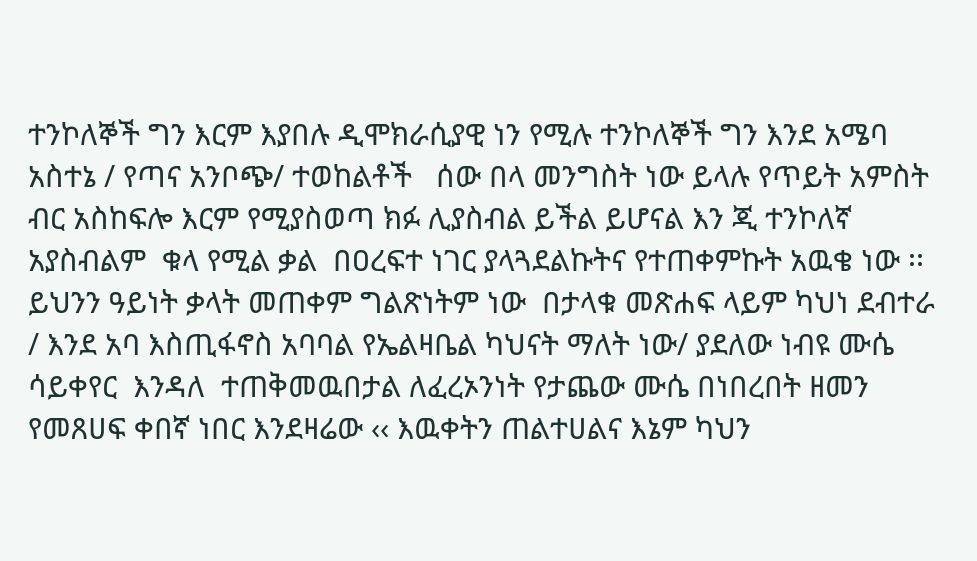ተንኮለኞች ግን እርም እያበሉ ዲሞክራሲያዊ ነን የሚሉ ተንኮለኞች ግን እንደ አሜባ አስተኔ / የጣና አንቦጭ/ ተወከልቶች   ሰው በላ መንግስት ነው ይላሉ የጥይት አምስት ብር አስከፍሎ እርም የሚያስወጣ ክፉ ሊያስብል ይችል ይሆናል እን ጂ ተንኮለኛ አያስብልም  ቁላ የሚል ቃል  በዐረፍተ ነገር ያላጓደልኩትና የተጠቀምኩት አዉቄ ነው ፡፡ይህንን ዓይነት ቃላት መጠቀም ግልጽነትም ነው  በታላቁ መጽሐፍ ላይም ካህነ ደብተራ / እንደ አባ እስጢፋኖስ አባባል የኤልዛቤል ካህናት ማለት ነው/ ያደለው ነብዩ ሙሴ  ሳይቀየር  እንዳለ  ተጠቅመዉበታል ለፈረኦንነት የታጨው ሙሴ በነበረበት ዘመን የመጸሀፍ ቀበኛ ነበር እንደዛሬው ‹‹ እዉቀትን ጠልተሀልና እኔም ካህን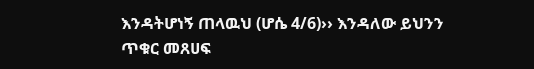እንዳትሆነኝ ጠላዉህ (ሆሴ 4/6)›› እንዳለው ይህንን ጥቁር መጸሀፍ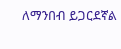ለማንበብ ይጋርደኛል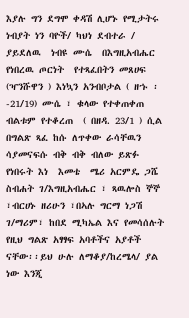እያሉ ግን ደግሞ ቀዳሽ ሊሆኑ የሚታትሩ ነብያት ነን ባዮች/ ካህነ ደብተራ / ያይደለዉ  ነብዩ ሙሴ  በእግዚአብሔር የነበረዉ ጦርነት  የተጻፈበትን መጸሀፍ (ዣንሹዋን ) እነኳን አንብቦታል ( ዘኁ ፡-21/19) ሙሴ ፣ ቁላው የተቀጠቀጠ ብልቱም የተቆረጠ  ( በዘዳ. 23/1 ) ሲል በግልጽ ጻፈ ከሱ ለጥቀው ራሳቸዉን ሳያመናፍሱ ብቅ ብቅ ብለው ይጽፉ የነበሩት እነ  እመቴ  ሜሪ አርምዴ ጋሼ ስብሐት ገ/እግዚአብሔር ፣ ጻዉሎስ ኞኞ ፣ብርሀኑ ዘሪሁን ፣በኣሉ ግርማ ነጋሽ ገ/ማሪም፣ ከበደ ሚካኤል እና የመሳሰሉት የዚህ ግልጽ አፃፃፍ አባቶችና አያቶች ናቸው፡፡ይህ ሁሉ ለማቆያ/ከረሜላ/ ያል ነው እንጂ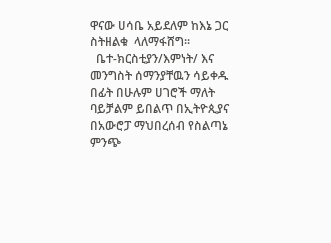ዋናው ሀሳቤ አይደለም ከእኔ ጋር ስትዘልቁ  ላለማፋሸግ፡፡
  ቤተ-ክርስቲያን/እምነት/ እና  መንግስት ሰማንያቸዉን ሳይቀዱ በፊት በሁሉም ሀገሮች ማለት ባይቻልም ይበልጥ በኢትዮጲያና በአውሮፓ ማህበረሰብ የስልጣኔ ምንጭ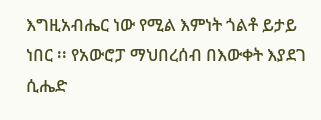እግዚአብሔር ነው የሚል እምነት ጎልቶ ይታይ ነበር ፡፡ የአውሮፓ ማህበረሰብ በእውቀት እያደገ ሲሔድ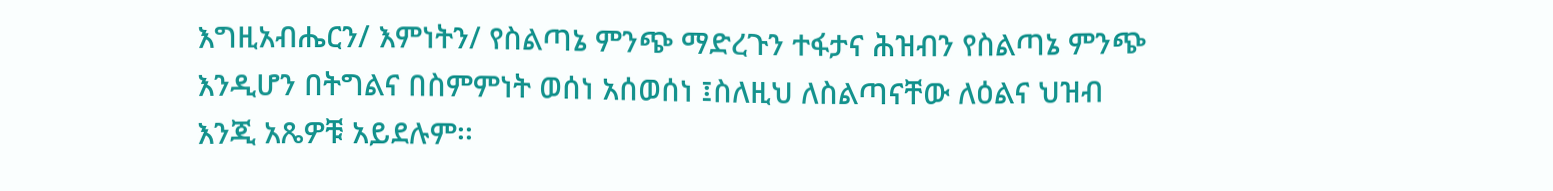እግዚአብሔርን/ እምነትን/ የስልጣኔ ምንጭ ማድረጉን ተፋታና ሕዝብን የስልጣኔ ምንጭ እንዲሆን በትግልና በስምምነት ወሰነ አሰወሰነ ፤ስለዚህ ለስልጣናቸው ለዕልና ህዝብ እንጂ አጼዎቹ አይደሉም፡፡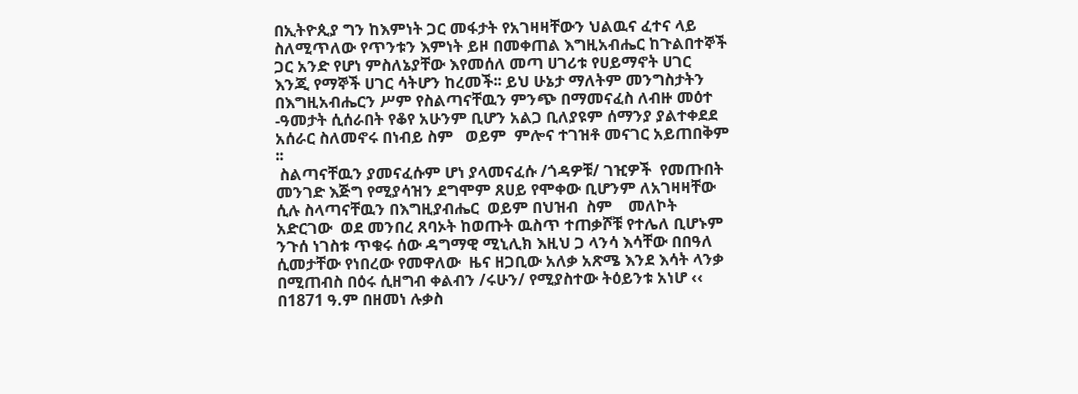በኢትዮጲያ ግን ከእምነት ጋር መፋታት የአገዛዛቸውን ህልዉና ፈተና ላይ ስለሚጥለው የጥንቱን እምነት ይዞ በመቀጠል እግዚአብሔር ከጉልበተኞች ጋር አንድ የሆነ ምስለኔያቸው እየመሰለ መጣ ሀገሪቱ የሀይማኖት ሀገር እንጂ የማኞች ሀገር ሳትሆን ከረመች፡፡ ይህ ሁኔታ ማለትም መንግስታትን በእግዚአብሔርን ሥም የስልጣናቸዉን ምንጭ በማመናፈስ ለብዙ መዕተ -ዓመታት ሲሰራበት የቆየ አሁንም ቢሆን አልጋ ቢለያዩም ሰማንያ ያልተቀደደ አሰራር ስለመኖሩ በነብይ ስም   ወይም  ምሎና ተገዝቶ መናገር አይጠበቅም  ፡፡
 ስልጣናቸዉን ያመናፈሱም ሆነ ያላመናፈሱ /ጎዳዎቹ/ ገዢዎች  የመጡበት መንገድ እጅግ የሚያሳዝን ደግሞም ጸሀይ የሞቀው ቢሆንም ለአገዛዛቸው ሲሉ ስላጣናቸዉን በእግዚያብሔር  ወይም በህዝብ  ስም    መለኮት አድርገው  ወደ መንበረ ጸባኦት ከወጡት ዉስጥ ተጠቃሾቹ የተሌለ ቢሆኑም ንጉሰ ነገስቱ ጥቁሩ ሰው ዳግማዊ ሚኒሊክ እዚህ ጋ ላንሳ እሳቸው በበዓለ ሲመታቸው የነበረው የመዋለው  ዜና ዘጋቢው አለቃ አጽሜ እንደ እሳት ላንቃ በሚጠብስ በዕሩ ሲዘግብ ቀልብን /ሩሁን/ የሚያስተው ትዕይንቱ አነሆ ‹‹ በ1871 ዓ.ም በዘመነ ሉቃስ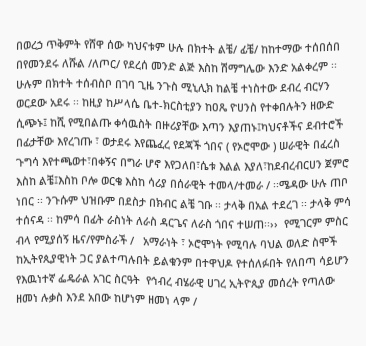በወረኃ ጥቅምት የሸዋ ሰው ካህናቱም ሁሉ በክተት ልቼ/ ፊቼ/ ከከተማው ተሰበሰበ በየመንደሩ ለሹል /ለጦር/ የደረሰ መንድ ልጅ እስከ ሽማግሌው እንድ አልቀረም ፡፡ሁሉም በክተት ተሰብስቦ በገባ ጊዜ ንጉስ ሚኒሊክ ከልቼ ተነስተው ደብረ ብርሃን ወርደው አደሩ ፡፡ ከዚያ ከሥላሴ ቤተ-ክርስቲያን ከዐጼ ዮሀንስ የተቀበሉትን ዘውድ ሲጭኑ፤ ከሺ የሚበልጡ ቀሳዉስት በዙሪያቸው እጣን እያጠኑ፤ካህናቶችና ደብተሮች በፊታቸው እየረገጡ ፣ ወታደሩ እየጨፈረ የደጃች ጎበና ( የኦሮሞው ) ሠራዊት በፈረስ ጉግሳ እየተጫወተ፣በቀኝና በግራ ሆኖ እየጋለበ፣ሴቱ እልል እያለ፣ከደብረብርሀን ጀምሮ እስከ ልቼ፤እስከ ቦሎ ወርቄ እስከ ሳሪያ በሰራዊት ተመላ/ተመራ / ፡፡ሜዳው ሁሉ ጠቦ ነበር ፡፡ ንጉሱም ህዝቡም በደስታ በክብር ልቼ ገቡ ፡፡ ታላቅ በአል ተደረገ ፡፡ ታላቅ ምሳ ተሰናዳ ፡፡ ከምሳ በፊት ራስነት ለራስ ዳርጌና ለራስ ጎበና ተሠጠ፡፡››  የሚገርም ምስር ብላ የሚያሰኝ ዜና/የምስራች /   አማራነት ፣ ኦሮሞነት የሚባሉ ባህል ወለድ ስሞች ከኢትየጲያዊነት ጋር ያልተጣሉበት ይልቁንም በተዋህዶ የተሰለፉበት የለበጣ ሳይሆን የእዉነተኛ ፌዴራል አገር ስርዓት  የኅብረ ብሄራዊ ሀገረ ኢትዮጲያ መሰረት የጣለው  ዘመነ ሉቃስ እንደ አበው ከሆነም ዘመነ ላም /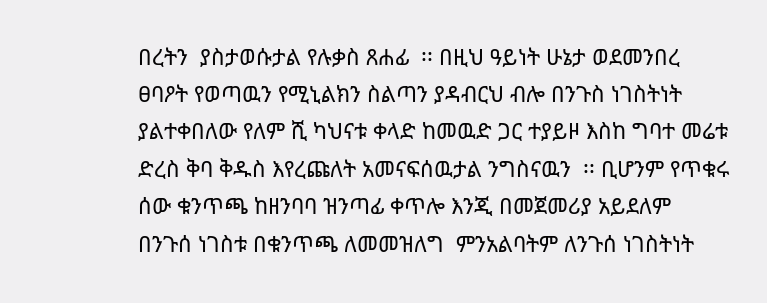በረትን  ያስታወሱታል የሉቃስ ጸሐፊ  ፡፡ በዚህ ዓይነት ሁኔታ ወደመንበረ ፀባዖት የወጣዉን የሚኒልክን ስልጣን ያዳብርህ ብሎ በንጉስ ነገስትነት ያልተቀበለው የለም ሺ ካህናቱ ቀላድ ከመዉድ ጋር ተያይዞ እስከ ግባተ መሬቱ ድረስ ቅባ ቅዱስ እየረጩለት አመናፍሰዉታል ንግስናዉን  ፡፡ ቢሆንም የጥቁሩ ሰው ቁንጥጫ ከዘንባባ ዝንጣፊ ቀጥሎ እንጂ በመጀመሪያ አይደለም  በንጉሰ ነገስቱ በቁንጥጫ ለመመዝለግ  ምንአልባትም ለንጉሰ ነገስትነት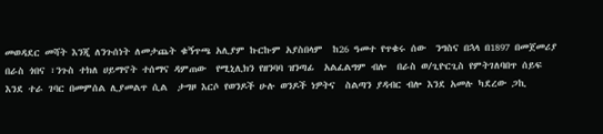መወዳደር መሻት እንጂ ለንጉሰነት ለመታጨት ቁኝጥጫ አሊያም ኩርኩም አያስበላም  ከ26 ዓመተ የጥቁሩ ሰው  ንግስና በኋላ በ1897 በመጀመሪያ በራስ ጎበና ፣ንጉስ ተክለ ሀይማኖት ተሰማና ዳምጠው  የሚኒሊክን የዘንባባ ዝንጣፊ  አልፈልግም ብሎ  በራስ ወ/ጊዮርጊስ የምትገለባበጥ ሰይፍ እንደ ተራ ገባር በመምሰል ሊያመልጥ ሲል  ታግዞ እርሶ የወንዶች ሁሉ ወንዶች ነዎትና  ስልጣን ያዳብር ብሎ እንደ አመሉ ካደረው ጋኪ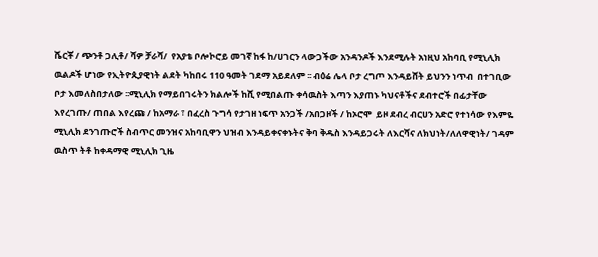ሼርቾ / ጭንቶ ጋሊቶ/ ሻዎ ቻራሻ/  የአያቴ ቦሎኮሮይ መገኛ ከፋ ከ/ሀገርን ላውጋችው አንዳንዶች እንደሚሉት አነዚህ አከባቢ የሚኒሊክ ዉልዶች ሆነው የኢትዮጲያዊነት ልደት ካከበሩ 110 ዓመት ገደማ አይደለም ፡፡ ብዕሬ ሌላ ቦታ ረግጦ እንዳይሸት ይህንን ነጥብ  በተገቢው ቦታ እመለስበታለው ፡፡ሚኒሊክ የማይበገሩትን ክልሎች ከሺ የሚበልጡ ቀሳዉስት እጣን እያጠኑ ካህናቶችና ደብተሮች በፊታቸው እየረገጡ/ ጠበል እየረጩ / ከአማራ ፣ በፈረስ ጉግሳ የታገዘ ነፍጥ አንጋች /አበጋዞች / ከኦሮሞ  ይዞ ደብረ ብርሀን አድሮ የተነሳው የእምዬ ሚኒሊክ ደንገጡሮች ስብጥር መንዝና አከባቢዋን ህዝብ እንዳይቀናቀኑትና ቅባ ቅዱስ እንዳይጋሩት ለእርሻና ለክህነት/ለለዋዊነት/ ገዳም ዉስጥ ትቶ ከቀዳማዊ ሚኒሊክ ጊዜ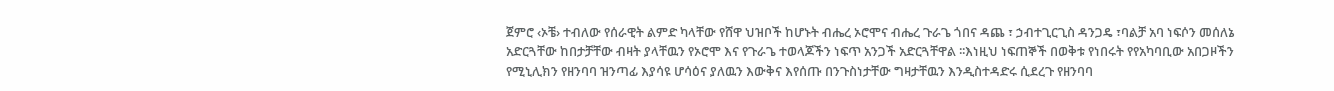ጀምሮ ‹ኦቼ› ተብለው የሰራዊት ልምድ ካላቸው የሸዋ ህዝቦች ከሆኑት ብሔረ ኦሮሞና ብሔረ ጉራጌ ጎበና ዳጨ ፣ ኃብተጊርጊስ ዳንጋዴ ፣ባልቻ አባ ነፍሶን መሰለኔ አድርጓቸው ከበታቻቸው ብዛት ያላቸዉን የኦሮሞ እና የጉራጌ ተወላጆችን ነፍጥ አንጋች አድርጓቸዋል ፡፡እነዚህ ነፍጠኞች በወቅቱ የነበሩት የየአካባቢው አበጋዞችን የሚኒሊክን የዘንባባ ዝንጣፊ እያሳዩ ሆሳዕና ያለዉን እውቅና እየሰጡ በንጉስነታቸው ግዛታቸዉን እንዲስተዳድሩ ሲደረጉ የዘንባባ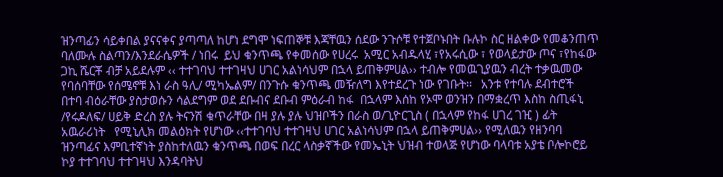ዝንጣፊን ሳይቀበል ያናናቀና ያጣጣለ ከሆነ ደግሞ ነፍጠኞቹ እጃቸዉን ሰደው ንጉሶቹ የተጀቦኑበት ቡሉኮ ስር ዘልቀው የመቆንጠጥ ባለሙሉ ስልጣን/እንደራሴዎች / ነበሩ  ይህ ቁንጥጫ የቀመሰው የሀረሩ  አሚር አብዱላሂ ፣የአሩሲው ፣ የወላይታው ጦና ፣የከፋው ጋኪ ሼርቾ ብቻ አይደሉም ‹‹ ተተገባህ ተተገዛህ ሀገር አልነሳህም በኋላ ይጠቅምሀል›› ተብሎ የመዉጊያዉን ብረት ተቃዉመው የባሰባቸው የሰሜኖቹ እነ ራስ ዓሊ/ ሚካኤልም/ በንጉሱ ቁንጥጫ መዥለግ እየተደረጉ ነው የገቡት፡፡   አንቱ የተባሉ ደብተሮች  በተባ ብዕራቸው ያስታወሱን ሳልደግም ወደ ደቡብና ደቡብ ምዕራብ ከፋ  በኋላም እሰከ የኦሞ ወንዝን በማቋረጥ እስከ ስጢፋኒ /የሩዶለፍ/ ሀይቅ ድረስ ያሉ ትናንሽ ቁጥራቸው በዛ ያሉ ያሉ ህዝቦችን በራስ ወ/ጊዮርጊስ ( በኋላም የከፋ ሀገረ ገዢ ) ፊት አዉራሪነት   የሚኒሊክ መልዕክት የሆነው ‹‹ተተገባህ ተተገዛህ ሀገር አልነሳህም በኋላ ይጠቅምሀል›› የሚለዉን የዘንባባ ዝንጣፊና እምቢተኛነት ያስከተለዉን ቁንጥጫ በወፍ በረር ላስቃኛችው የመኤኒት ህዝብ ተወላጅ የሆነው ባላባቱ አያቴ ቦሎኮሮይ ኮያ ተተገባህ ተተገዛህ እንዳባትህ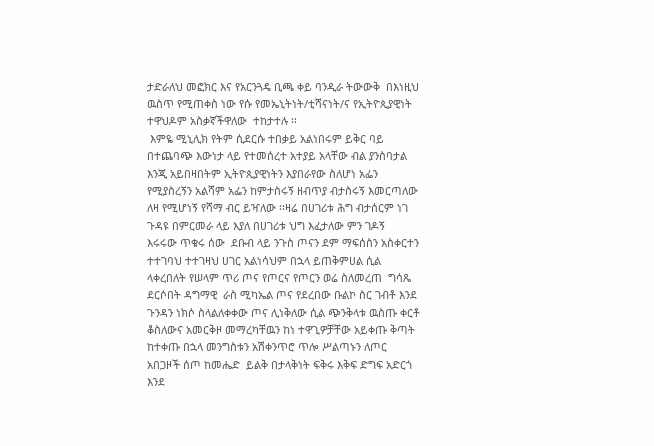ታድራለህ መፎክር እና የአርንጓዴ ቢጫ ቀይ ባንዲራ ትውውቅ  በእነዚህ ዉስጥ የሚጠቀስ ነው የሱ የመኤኒትነት/ቲሻናነት/ና የኢትዮጲያዊነት ተዋህዶም አስቃኛችዋለው  ተከታተሉ ፡፡
 እምዬ ሚኒሊክ የትም ሲደርሱ ተበቃይ አልነበሩም ይቅር ባይ በተጨባጭ እውነታ ላይ የተመሰረተ አተያይ አላቸው ብል ያንስባታል እንጂ አይበዛበትም ኢትዮጲያዊነትን እያበራየው ስለሆነ አፌን የሚያስረኝን አልሻም አፌን ከምታስሩኝ ዘብጥያ ብታስሩኝ እመርጣለው ለዛ የሚሆነኝ የሻማ ብር ይዣለው ፡፡ዛሬ በሀገሪቱ ሕግ ብታሰርም ነገ ጉዳዩ በምርመራ ላይ እያለ በሀገሪቱ ህግ እፈታለው ምን ገዶኝ    እሩሩው ጥቁሩ ሰው  ደቡብ ላይ ንጉስ ጦናን ደም ማፍሰስን አስቀርተን ተተገባህ ተተገዛህ ሀገር አልነሳህም በኋላ ይጠቅምሀል ሲል ላቀረበለት የሠላም ጥሪ ጦና የጦርና የጦርን ወሬ ስለመረጠ  ግሳጼ ደርሶበት ዳግማዊ  ራስ ሚካኤል ጦና የደረበው ቡልኮ ስር ገብቶ እንደ ጉንዳን ነክሶ ስላልለቀቀው ጦና ሊነቅለው ሲል ጭንቅላቱ ዉስጡ ቀርቶ ቆስለውና አመርቅዞ መማረካቸዉን ከነ ተዋጊዎቻቸው አይቀጡ ቅጣት ከተቀጡ በኋላ መንግስቱን አሽቀንጥሮ ጥሎ ሥልጣኑን ለጦር አበጋዞች ሰጦ ከመሔድ  ይልቅ በታላቅነት ፍቅሩ እቅፍ ድግፍ አድርጎ እንደ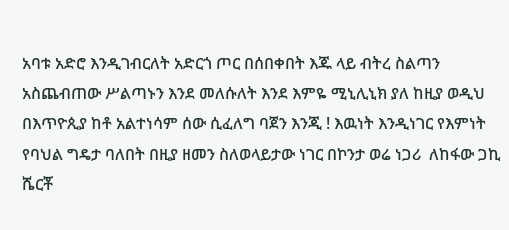አባቱ አድሮ እንዲገብርለት አድርጎ ጦር በሰበቀበት እጁ ላይ ብትረ ስልጣን አስጨብጠው ሥልጣኑን እንደ መለሱለት እንደ እምዬ ሚኒሊኒክ ያለ ከዚያ ወዲህ በእጥዮጲያ ከቶ አልተነሳም ሰው ሲፈለግ ባጀን እንጂ ! እዉነት እንዲነገር የእምነት የባህል ግዴታ ባለበት በዚያ ዘመን ስለወላይታው ነገር በኮንታ ወሬ ነጋሪ  ለከፋው ጋኪ ሼርቾ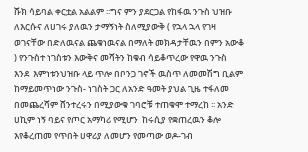ሹክ ሳይባል ቀርቷል አልልም ፡፡ግና ምን ያደርጋል የከፋዉ ንጉስ ህዝቡ ለእርሱና ለሀገሩ ያለዉን ታማኝነት ስለሚያውቅ ( የኋላ ኋላ የገዛ ወገናቸው በድለዉናል ጨቁነዉናል በማለት መክዳታቸዉን በምን አውቆ  ) የንጉስተ ነገስቱን እውቅና መሻትን ከቁብ ሳይቆጥረው የዋዉ ንጉስ  እንደ  እምነቱንህዝቡ ላይ ጥሎ በቦንጋ ገኖች ዉስጥ ለመመሽግ ቢልም ከማይመጥነው ንጉስ- ነገስት ጋር ለአንድ ዓመት ያህል ጊዜ ተፋለመ በመጨረሻም ሸንተረሩን በሚያውቁ ገባሮቹ ተጠቁሞ ተማረከ ፡፡ አንድ ሀኪም ነኝ ባይና የጦር አማካሪ የሚሆን  ከሩሲያ የቋጠረዉን ቆሎ እየቆረጠመ የጥበት ሀዋሪያ ለመሆን የመጣው ወዶ-ገብ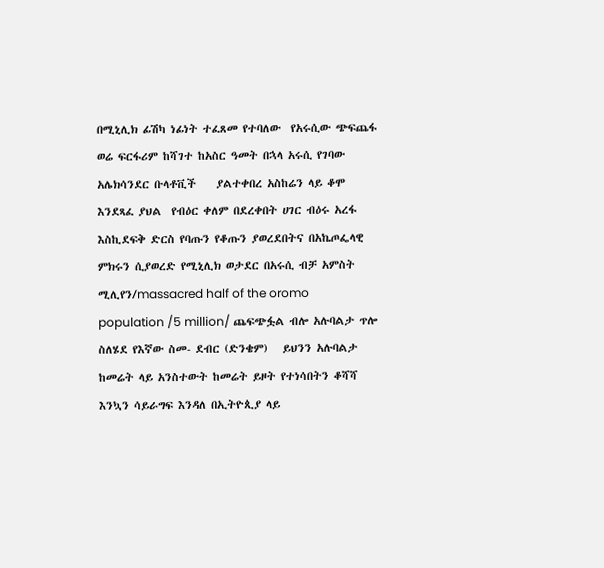በሚኒሊክ ፊሽካ ነፊነት ተፈጸመ የተባለው  የአሩሲው ጭፍጨፋ ወሬ ፍርፋሪም ከሻገተ ከአስር ዓመት በኋላ አሩሲ የገባው አሌክሳንደር ቡላቶቪች    ያልተቀበረ አስከሬን ላይ ቆሞ  እንደጻፈ ያህል  የብዕር ቀለም በደረቀበት ሀገር ብዕሩ አረፋ እስኪደፍቅ ድርስ የባጡን የቆጡን ያወረደበትና በአኬጦፌላዊ ምክሩን ሲያወረድ የሚኒሊክ ወታደር በአሩሲ ብቻ አምስት ሚሊየን/massacred half of the oromo population /5 million/ ጨፍጭፏል ብሎ አሉባልታ ጥሎ ስለሄደ የእኛው ስመ- ደብር (ድንቄም)   ይህንን አሉባልታ ከመሬት ላይ አንስተውት ከመሬት ይዞት የተነሳበትን ቆሻሻ እንኳን ሳይራግፍ እንዳለ በኢትዮጲያ ላይ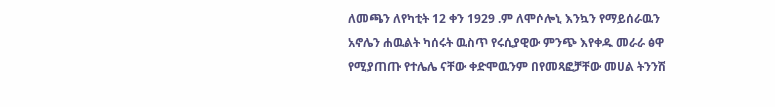ለመጫን ለየካቲት 12 ቀን 1929 .ም ለሞሶሎኒ እንኳን የማይሰራዉን አኖሌን ሐዉልት ካሰሩት ዉስጥ የሩሲያዊው ምንጭ እየቀዱ መራራ ፅዋ የሚያጠጡ የተሌሌ ናቸው ቀድሞዉንም በየመጻፎቻቸው መሀል ትንንሽ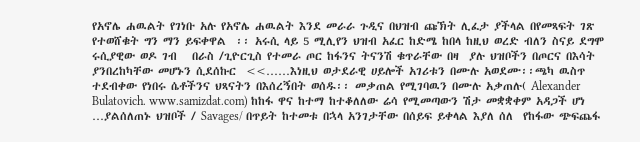የአኖሌ ሐዉልት የገነቡ አሉ የአኖሌ ሐዉልት እንደ መራራ ጉዲና በህዝብ ጩኽት ሊፈታ ያችላል በየመጻፍት ገጽ የተወሸቁት ግን ማን ይፍቀዋል  ፡፡ አሩሲ ላይ 5 ሚሊየን ህዝብ አፈር ከድሜ ከበላ ከዚህ ወረድ ብለን ስናይ ደግሞ ሩሲያዊው ወዶ ገብ   በራስ /ጊዮርጊስ የተመራ ጦር ከፋንና ትናንሽ ቁጥራቸው በዛ  ያሉ ህዝቦችን በጦርና በእሳት  ያንበረከካቸው መሆኑን ሲደሰኩር  <<……እነዚህ ወታደራዊ ሀይሎች አገሪቱን በሙሉ አወደሙ፡፡ጫካ ዉስጥ ተደብቀው የነበሩ ሴቶችንና ህጻናትን በእሰረኝበት ወሰዱ፡፡ መቃጠል የሚገባዉን በሙሉ አቃጠሉ( Alexander Bulatovich. www.samizdat.com) ከከፋ ዋና ከተማ ከተቆለለው ሬሳ የሚመጣውን ሽታ መቋቋቀም አዳጋች ሆነ …ያልሰለጠኑ ህዝቦች / Savages/ በጥይት ከተመቱ በኋላ አንገታቸው በሰይፍ ይቀላል እያለ ሰለ  የከፋው ጭፍጨፋ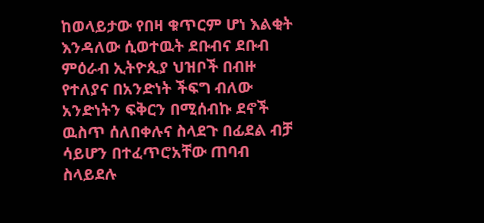ከወላይታው የበዛ ቁጥርም ሆነ እልቂት እንዳለው ሲወተዉት ደቡብና ደቡብ ምዕራብ ኢትዮጲያ ህዝቦች በብዙ የተለያና በአንድነት ችፍግ ብለው አንድነትን ፍቅርን በሚሰብኩ ደኖች ዉስጥ ሰለበቀሉና ስላደጉ በፊደል ብቻ ሳይሆን በተፈጥሮአቸው ጠባብ ስላይደሉ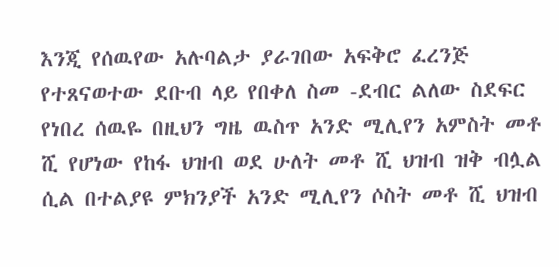እንጂ የሰዉየው አሉባልታ ያራገበው አፍቅሮ ፈረንጅ የተጸናወተው ደቡብ ላይ የበቀለ ስመ -ደብር ልለው ስደፍር የነበረ ሰዉዬ በዚህን ግዜ ዉስጥ አንድ ሚሊየን አምስት መቶ ሺ የሆነው የከፋ ህዝብ ወደ ሁለት መቶ ሺ ህዝብ ዝቅ ብሏል ሲል በተልያዩ ምክንያች አንድ ሚሊየን ሶስት መቶ ሺ ህዝብ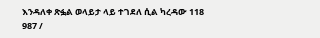እንዳለቀ ጽፏል ወላይታ ላይ ተገደለ ሲል ካረዳው 118 987 /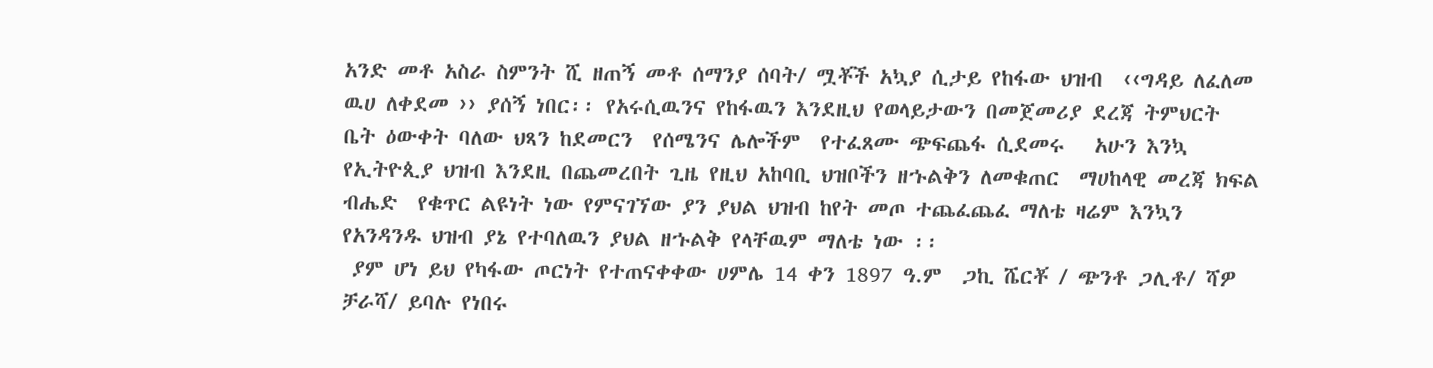አንድ መቶ አስራ ስምንት ሺ ዘጠኝ መቶ ሰማንያ ሰባት/ ሟቾች አኳያ ሲታይ የከፋው ህዝብ  ‹‹ግዳይ ለፈለመ ዉሀ ለቀደመ ›› ያሰኝ ነበር፡፡ የአሩሲዉንና የከፋዉን እንደዚህ የወላይታውን በመጀመሪያ ደረጃ ትምህርት ቤት ዕውቀት ባለው ህጻን ከደመርን  የሰሜንና ሌሎችም  የተፈጸሙ ጭፍጨፋ ሲደመሩ   አሁን እንኳ የኢትዮጲያ ህዝብ እንደዚ በጨመረበት ጊዜ የዚህ አከባቢ ህዝቦችን ዘኁልቅን ለመቁጠር  ማሀከላዊ መረጃ ክፍል ብሔድ  የቁጥር ልዩነት ነው የምናገኘው ያን ያህል ህዝብ ከየት መጦ ተጨፈጨፈ ማለቴ ዛሬም እንኳን የአንዳንዱ ህዝብ ያኔ የተባለዉን ያህል ዘኁልቅ የላቸዉም ማለቴ ነው ፡፡
 ያም ሆነ ይህ የካፋው ጦርነት የተጠናቀቀው ሀምሌ 14 ቀን 1897 ዓ.ም  ጋኪ ሼርቾ / ጭንቶ ጋሊቶ/ ሻዎ ቻራሻ/ ይባሉ የነበሩ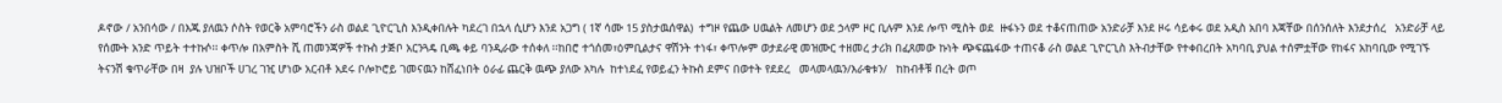ዶኖው / አንበሳው / በእጁ ያለዉን ሶስት የወርቅ አምባሮችን ራስ ወልደ ጊዮርጊስ እንዲቀበሉት ካደረገ በኋላ ሲሆን እንደ አጋግ ( 1ኛ ሳሙ 15 ያስታዉሰዋል)  ተግዞ የጨው ሀዉልት ለመሆን ወደ ኃላም ዞር ቢሉም እንደ ሎጥ ሚስት ወደ  ዙፋኑን ወደ ተቆናጠጠው አንድራቻ እንደ ዞሩ ሳይቀሩ ወደ አዲስ አበባ እጃቸው በሰንሰለት እንደታሰረ   አንድራቻ ላይ የሰሙት አንድ ጥይት ተተኩሶ፡፡ ቀጥሎ በአምስት ሺ ጠመንጃዎች ተኩስ ታጅቦ አርንጓዴ ቢጫ ቀይ ባንዲራው ተሰቀለ ፡፡ከበሮ ተጎሰመ፣ዕምቢልታና ዋሽንት ተነፋ፣ ቀጥሎም ወታደራዊ መዝሙር ተዘመረ ታሪክ በፈጸመው ኩነት ጭፍጨፋው ተጠናቆ ራስ ወልደ ጊዮርጊስ እትብታቸው የተቀበረበት አካባቢ ያህል ተሰምቷቸው የከፋና አከባቢው የሚገኙ ትናንሽ ቁጥራቸው በዛ  ያሉ ህዝቦች ሀገረ ገዢ ሆነው አርብቶ አደሩ ቦሎኮሮይ ገመናዉን ከሸፈነበት ዕራፊ ጨርቅ ዉጭ ያለው አካሉ  ከተነደፈ የወይፈን ትኩስ ደምና በወተት የደደረ   መላመላዉን/እራቁቱን/   ከከብቶቹ በረት ወጦ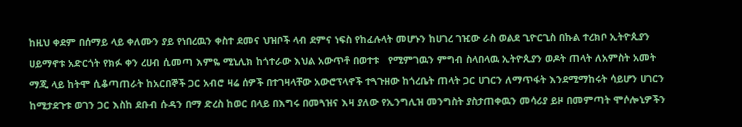ከዚህ ቀደም በሰማይ ላይ ቀለሙን ያይ የነበረዉን ቀስተ ደመና ህዝቦች ላብ ደምና ነፍስ የከፈሉላት መሆኑን ከሀገረ ገዢው ራስ ወልደ ጊዮርጊስ በኩል ተረክቦ ኢትዮጲያን ሀይማኖቱ አድርጎት የክፉ ቀን ረሀብ ሲመጣ እምዬ ሚኒሊክ ከጎተራው እህል አውጥቶ በወተቱ   የሚምገዉን ምግብ ስላበላዉ ኢትዮጲያን ወዶት ጠላት ለአምስት አመት ማጂ ላይ ከትሞ ሲቆጣጠራት ከአርበኞች ጋር አብሮ ዛሬ ሰዎች በተገዛላቸው አውሮፕላኖች ተጓጉዘው ከጎረቤት ጠላት ጋር ሀገርን ለማጥፋት እንደሚማከሩት ሳይሆን ሀገርን ከሚታደጉቱ ወገን ጋር እስከ ደቡብ ሱዳን በማ ድረስ ከወር በላይ በእግሩ በመጓዝና እዛ ያለው የኢንግሊዝ መንግስት ያስታጠቀዉን መሳሪያ ይዞ በመምጣት ሞሶሎኒዎችን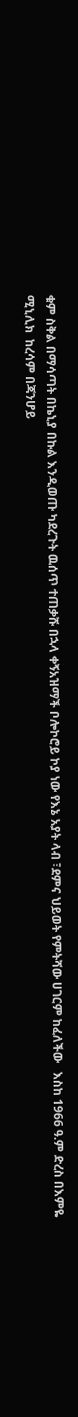ቁም ስቅል በማሳጣት በኬኒያ በኩል እንዲወጡ ካደረጉት ዉሰጥ ተጠቃሹ በኋላ ቀኝአዝማች ቦሎኮሮይ ኮያ ነው የእኔ አያት ላብ ፣ደምና ህይወት የምትሻው ሀገርም ከፈለችው   እስከ 1966 ዓ.ም ድረስ በእምዬ ሚኒሊክ  ከረሳም በጃንሆይ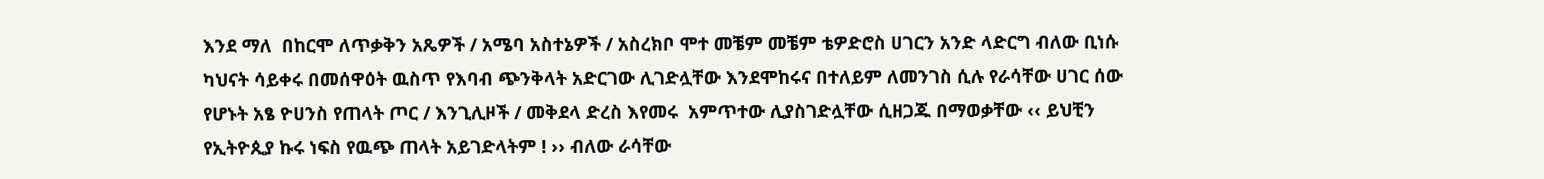እንደ ማለ  በከርሞ ለጥቃቅን አጼዎች / አሜባ አስተኔዎች / አስረክቦ ሞተ መቼም መቼም ቴዎድሮስ ሀገርን አንድ ላድርግ ብለው ቢነሱ ካህናት ሳይቀሩ በመሰዋዕት ዉስጥ የእባብ ጭንቅላት አድርገው ሊገድሏቸው እንደሞከሩና በተለይም ለመንገስ ሲሉ የራሳቸው ሀገር ሰው የሆኑት አፄ ዮሀንስ የጠላት ጦር / እንጊሊዞች / መቅደላ ድረስ እየመሩ  አምጥተው ሊያስገድሏቸው ሲዘጋጁ በማወቃቸው ‹‹ ይህቺን የኢትዮጲያ ኩሩ ነፍስ የዉጭ ጠላት አይገድላትም ! ›› ብለው ራሳቸው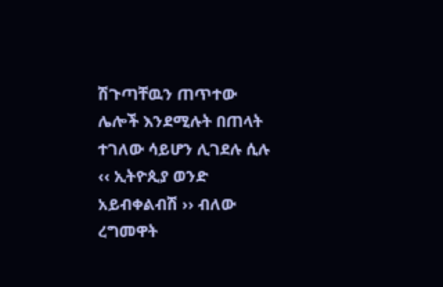ሽጉጣቸዉን ጠጥተው ሌሎች እንደሚሉት በጠላት ተገለው ሳይሆን ሊገደሉ ሲሉ ‹‹ ኢትዮጲያ ወንድ አይብቀልብሽ ›› ብለው ረግመዋት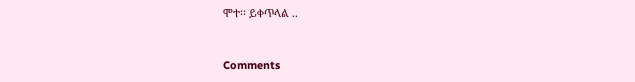ሞተ፡፡ ይቀጥላል ..


Comments